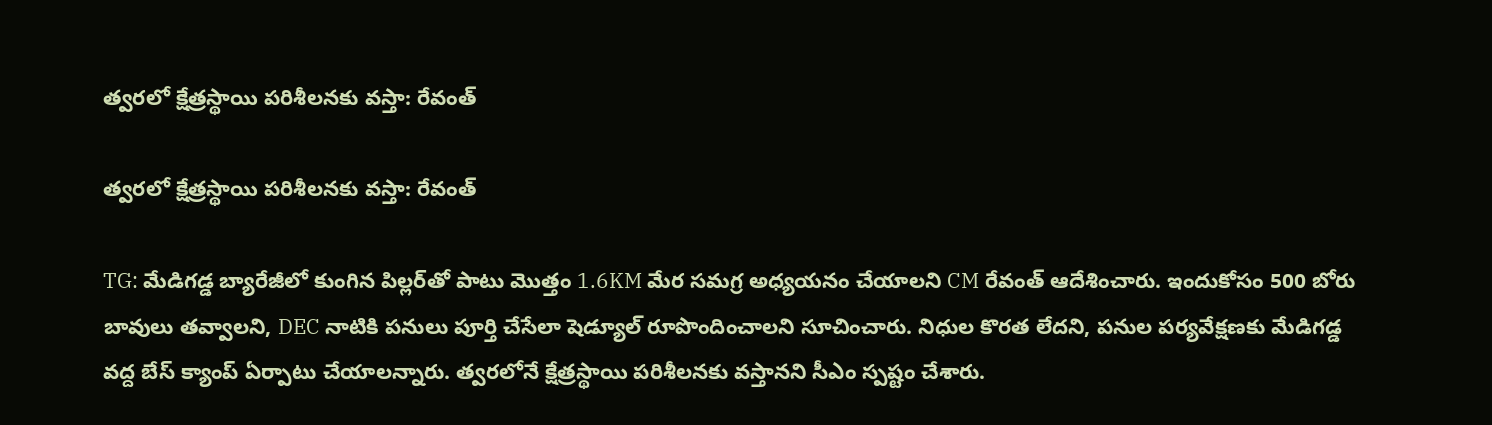త్వరలో క్షేత్రస్థాయి పరిశీలనకు వస్తా: రేవంత్

త్వరలో క్షేత్రస్థాయి పరిశీలనకు వస్తా: రేవంత్

TG: మేడిగడ్డ బ్యారేజీలో కుంగిన పిల్లర్‌తో పాటు మొత్తం 1.6KM మేర సమగ్ర అధ్యయనం చేయాలని CM రేవంత్ ఆదేశించారు. ఇందుకోసం 500 బోరు బావులు తవ్వాలని, DEC నాటికి పనులు పూర్తి చేసేలా షెడ్యూల్ రూపొందించాలని సూచించారు. నిధుల కొరత లేదని, పనుల పర్యవేక్షణకు మేడిగడ్డ వద్ద బేస్ క్యాంప్ ఏర్పాటు చేయాలన్నారు. త్వరలోనే క్షేత్రస్థాయి పరిశీలనకు వస్తానని సీఎం స్పష్టం చేశారు.